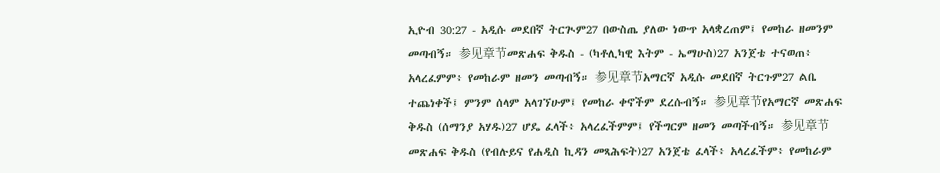ኢዮብ 30:27 - አዲሱ መደበኛ ትርጒም27 በውስጤ ያለው ነውጥ አላቋረጠም፤ የመከራ ዘመንም መጣብኝ። 参见章节መጽሐፍ ቅዱስ - (ካቶሊካዊ እትም - ኤማሁስ)27 አንጀቴ ተናወጠ፥ አላረፈምም፥ የመከራም ዘመን መጣብኝ። 参见章节አማርኛ አዲሱ መደበኛ ትርጉም27 ልቤ ተጨነቀች፤ ምንም ሰላም አላገኘሁም፤ የመከራ ቀኖችም ደረሱብኝ። 参见章节የአማርኛ መጽሐፍ ቅዱስ (ሰማንያ አሃዱ)27 ሆዴ ፈላች፥ አላረፈችምም፤ የችግርም ዘመን መጣችብኝ። 参见章节መጽሐፍ ቅዱስ (የብሉይና የሐዲስ ኪዳን መጻሕፍት)27 አንጀቴ ፈላች፥ አላረፈችም፥ የመከራም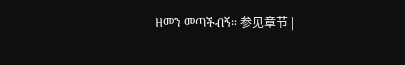ዘመን መጣችብኝ። 参见章节 |